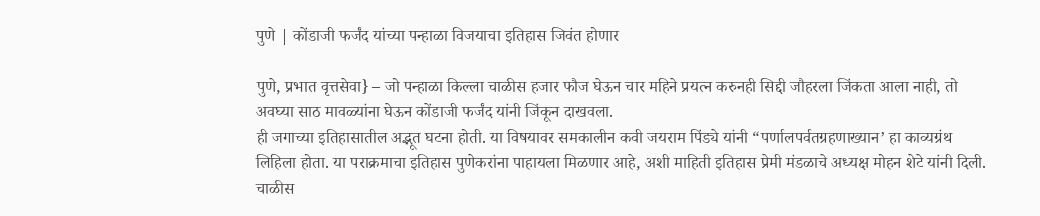पुणे | कोंडाजी फर्जंद यांच्या पन्हाळा विजयाचा इतिहास जिवंत होणार

पुणे, प्रभात वृत्तसेवा} – जो पन्हाळा किल्ला चाळीस हजार फौज घेऊन चार महिने प्रयत्न करुनही सिद्दी जौहरला जिंकता आला नाही, तो अवघ्या साठ मावळ्यांना घेऊन कोंडाजी फर्जंद यांनी जिंकून दाखवला.
ही जगाच्या इतिहासातील अद्भूत घटना होती. या विषयावर समकालीन कवी जयराम पिंड्ये यांनी “पर्णालपर्वतग्रहणाख्यान’ हा काव्यग्रंथ लिहिला होता. या पराक्रमाचा इतिहास पुणेकरांना पाहायला मिळणार आहे, अशी माहिती इतिहास प्रेमी मंडळाचे अध्यक्ष मोहन शेटे यांनी दिली.
चाळीस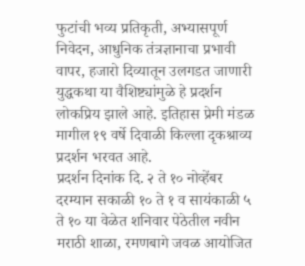फुटांची भव्य प्रतिकृती, अभ्यासपूर्ण निवेदन, आधुनिक तंत्रज्ञानाचा प्रभावी वापर, हजारो दिव्यातून उलगडत जाणारी युद्धकथा या वैशिष्ट्यांमुळे हे प्रदर्शन लोकप्रिय झाले आहे. इतिहास प्रेमी मंडळ मागील १९ वर्षे दिवाळी किल्ला दृकश्राव्य प्रदर्शन भरवत आहे.
प्रदर्शन दिनांक दि. २ ते १० नोव्हेंबर दरम्यान सकाळी १० ते १ व सायंकाळी ५ ते १० या वेळेत शनिवार पेठेतील नवीन मराठी शाळा, रमणबागे जवळ आयोजित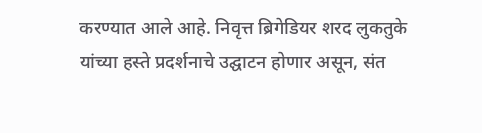करण्यात आले आहे. निवृत्त ब्रिगेडियर शरद लुकतुके यांच्या हस्ते प्रदर्शनाचे उद्घाटन होणार असून, संत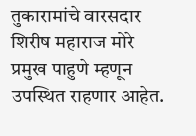तुकारामांचे वारसदार शिरीष महाराज मोरे प्रमुख पाहुणे म्हणून उपस्थित राहणार आहेत.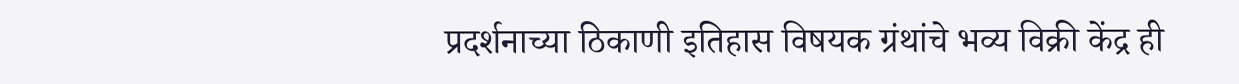प्रदर्शनाच्या ठिकाणी इतिहास विषयक ग्रंथांचे भव्य विक्री केंद्र ही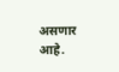असणार आहे.